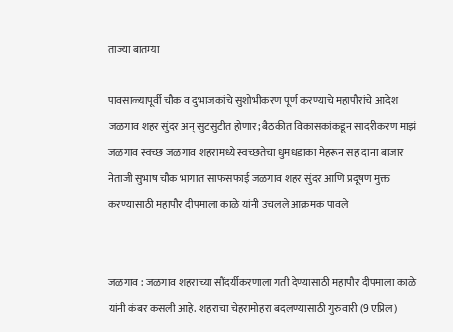ताज्या बातम्या

पावसाळ्यापूर्वी चौक व दुभाजकांचे सुशोभीकरण पूर्ण करण्याचे महापौरांचे आदेश जळगाव शहर सुंदर अन् सुटसुटीत होणार; बैठकीत विकासकांकडून सादरीकरण माझं जळगाव स्वच्छ जळगाव शहरामध्ये स्वच्छतेचा धुमधडाका मेहरून सह दाना बाजार नेताजी सुभाष चौक भागात साफसफाई जळगाव शहर सुंदर आणि प्रदूषण मुक्त करण्यासाठी महापौर दीपमाला काळे यांनी उचलले आक्रमक पावले


जळगाव : जळगाव शहराच्या सौंदर्यीकरणाला गती देण्यासाठी महापौर दीपमाला काळे यांनी कंबर कसली आहे. शहराचा चेहरामोहरा बदलण्यासाठी गुरुवारी (9 एप्रिल)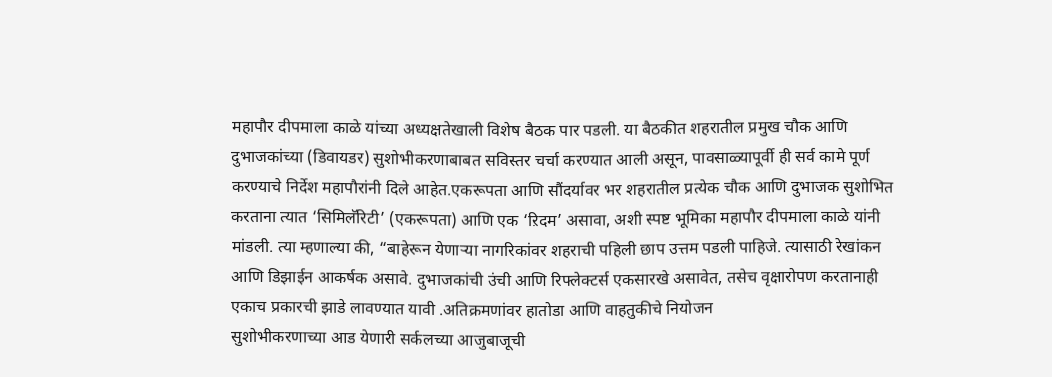महापौर दीपमाला काळे यांच्या अध्यक्षतेखाली विशेष बैठक पार पडली. या बैठकीत शहरातील प्रमुख चौक आणि दुभाजकांच्या (डिवायडर) सुशोभीकरणाबाबत सविस्तर चर्चा करण्यात आली असून, पावसाळ्यापूर्वी ही सर्व कामे पूर्ण करण्याचे निर्देश महापौरांनी दिले आहेत.एकरूपता आणि सौंदर्यावर भर शहरातील प्रत्येक चौक आणि दुभाजक सुशोभित करताना त्यात ‘सिमिलॅरिटी’ (एकरूपता) आणि एक ‘ऱिदम’ असावा, अशी स्पष्ट भूमिका महापौर दीपमाला काळे यांनी मांडली. त्या म्हणाल्या की, “बाहेरून येणाऱ्या नागरिकांवर शहराची पहिली छाप उत्तम पडली पाहिजे. त्यासाठी रेखांकन आणि डिझाईन आकर्षक असावे. दुभाजकांची उंची आणि रिफ्लेक्टर्स एकसारखे असावेत, तसेच वृक्षारोपण करतानाही एकाच प्रकारची झाडे लावण्यात यावी .अतिक्रमणांवर हातोडा आणि वाहतुकीचे नियोजन
सुशोभीकरणाच्या आड येणारी सर्कलच्या आजुबाजूची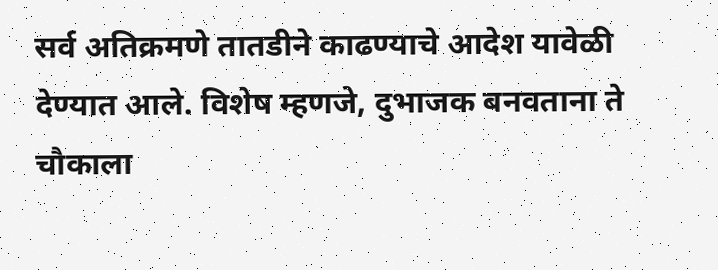सर्व अतिक्रमणे तातडीने काढण्याचे आदेश यावेळी देण्यात आले. विशेष म्हणजे, दुभाजक बनवताना ते चौकाला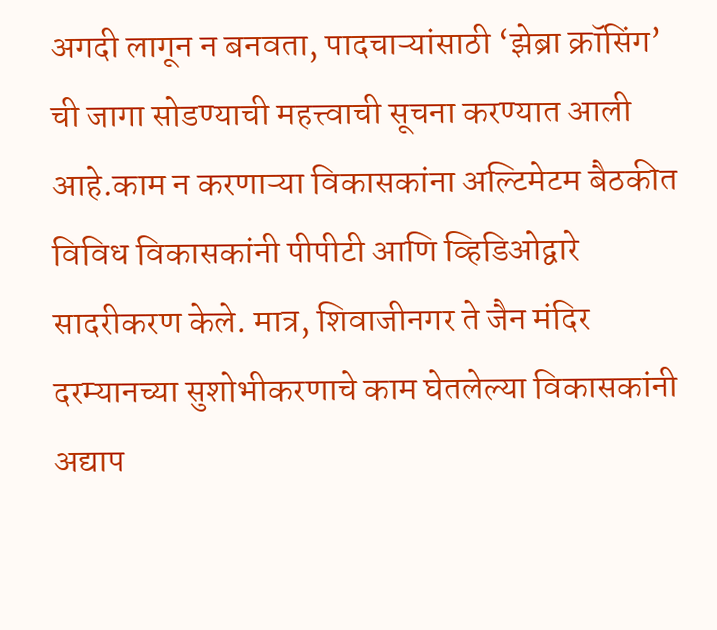अगदी लागून न बनवता, पादचाऱ्यांसाठी ‘झेब्रा क्रॉसिंग’ ची जागा सोडण्याची महत्त्वाची सूचना करण्यात आली आहे.काम न करणाऱ्या विकासकांना अल्टिमेटम बैठकीत विविध विकासकांनी पीपीटी आणि व्हिडिओद्वारे सादरीकरण केले. मात्र, शिवाजीनगर ते जैन मंदिर दरम्यानच्या सुशोभीकरणाचे काम घेतलेल्या विकासकांनी अद्याप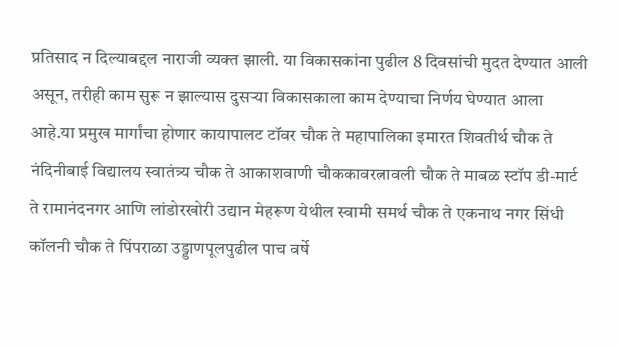प्रतिसाद न दिल्याबद्दल नाराजी व्यक्त झाली. या विकासकांना पुढील 8 दिवसांची मुदत देण्यात आली असून, तरीही काम सुरू न झाल्यास दुसऱ्या विकासकाला काम देण्याचा निर्णय घेण्यात आला आहे.या प्रमुख मार्गांचा होणार कायापालट टॉवर चौक ते महापालिका इमारत शिवतीर्थ चौक ते नंदिनीबाई विद्यालय स्वातंत्र्य चौक ते आकाशवाणी चौककावरत्नावली चौक ते माबळ स्टॉप डी-मार्ट ते रामानंदनगर आणि लांडोरखोरी उद्यान मेहरूण येथील स्वामी समर्थ चौक ते एकनाथ नगर सिंधी कॉलनी चौक ते पिंपराळा उड्डाणपूलपुढील पाच वर्षे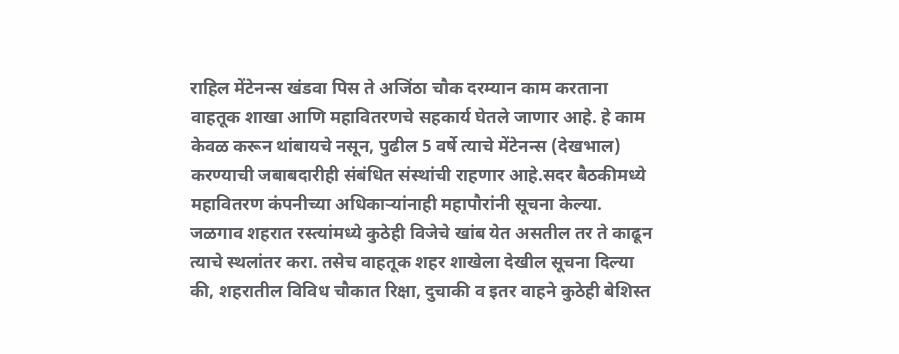राहिल मेंटेनन्स खंडवा पिस ते अजिंठा चौक दरम्यान काम करताना वाहतूक शाखा आणि महावितरणचे सहकार्य घेतले जाणार आहे. हे काम केवळ करून थांबायचे नसून, पुढील 5 वर्षे त्याचे मेंटेनन्स (देखभाल) करण्याची जबाबदारीही संबंधित संस्थांची राहणार आहे.सदर बैठकीमध्ये महावितरण कंपनीच्या अधिकाऱ्यांनाही महापौरांनी सूचना केल्या. जळगाव शहरात रस्त्यांमध्ये कुठेही विजेचे खांब येत असतील तर ते काढून त्याचे स्थलांतर करा. तसेच वाहतूक शहर शाखेला देखील सूचना दिल्या की, शहरातील विविध चौकात रिक्षा, दुचाकी व इतर वाहने कुठेही बेशिस्त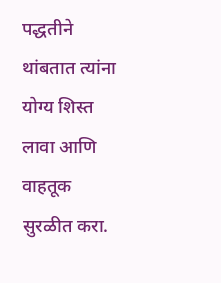पद्धतीने थांबतात त्यांना योग्य शिस्त लावा आणि वाहतूक सुरळीत करा.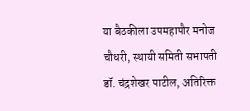या बैठकीला उपमहापौर मनोज चौधरी, स्थायी समिती सभापती डॉ. चंद्रशेखर पाटील, अतिरिक्त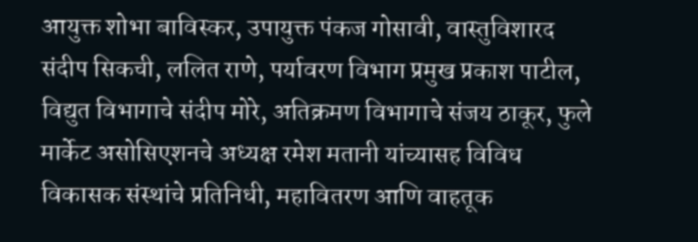आयुक्त शोभा बाविस्कर, उपायुक्त पंकज गोसावी, वास्तुविशारद संदीप सिकची, ललित राणे, पर्यावरण विभाग प्रमुख प्रकाश पाटील, विद्युत विभागाचे संदीप मोरे, अतिक्रमण विभागाचे संजय ठाकूर, फुले मार्केट असोसिएशनचे अध्यक्ष रमेश मतानी यांच्यासह विविध विकासक संस्थांचे प्रतिनिधी, महावितरण आणि वाहतूक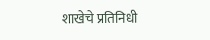शाखेचे प्रतिनिधी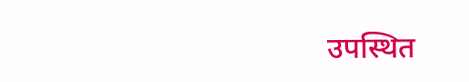उपस्थित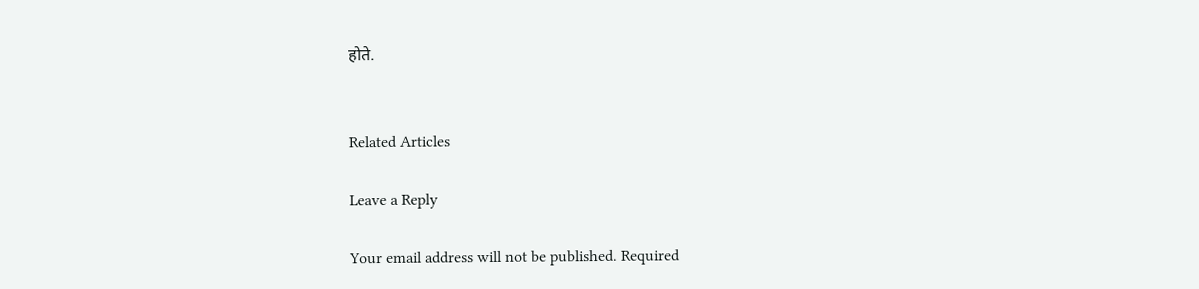होते.


Related Articles

Leave a Reply

Your email address will not be published. Required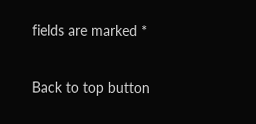fields are marked *

Back to top button